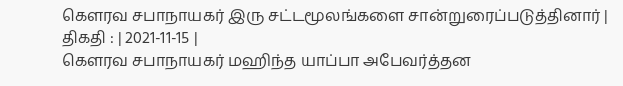கௌரவ சபாநாயகர் இரு சட்டமூலங்களை சான்றுரைப்படுத்தினார் |
திகதி : | 2021-11-15 |
கௌரவ சபாநாயகர் மஹிந்த யாப்பா அபேவர்த்தன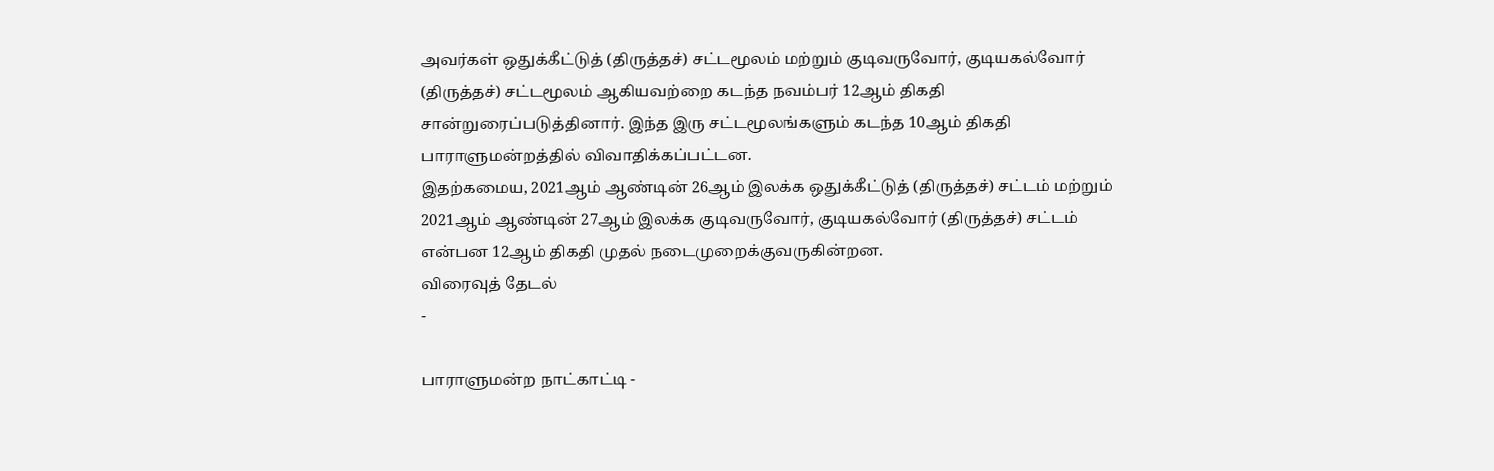அவர்கள் ஒதுக்கீட்டுத் (திருத்தச்) சட்டமூலம் மற்றும் குடிவருவோர், குடியகல்வோர் (திருத்தச்) சட்டமூலம் ஆகியவற்றை கடந்த நவம்பர் 12ஆம் திகதி சான்றுரைப்படுத்தினார். இந்த இரு சட்டமூலங்களும் கடந்த 10ஆம் திகதி பாராளுமன்றத்தில் விவாதிக்கப்பட்டன.
இதற்கமைய, 2021ஆம் ஆண்டின் 26ஆம் இலக்க ஒதுக்கீட்டுத் (திருத்தச்) சட்டம் மற்றும் 2021ஆம் ஆண்டின் 27ஆம் இலக்க குடிவருவோர், குடியகல்வோர் (திருத்தச்) சட்டம் என்பன 12ஆம் திகதி முதல் நடைமுறைக்குவருகின்றன.
விரைவுத் தேடல்
-

பாராளுமன்ற நாட்காட்டி -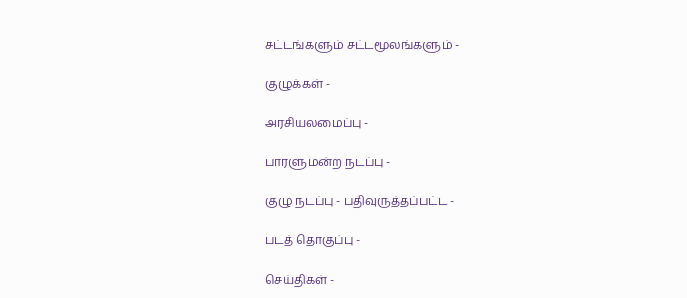சட்டங்களும் சட்டமூலங்களும் -

குழுக்கள் -

அரசியலமைப்பு -

பாரளுமன்ற நடப்பு -

குழு நடப்பு - பதிவுருத்தப்பட்ட -

படத் தொகுப்பு -

செய்திகள் -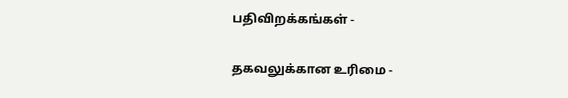பதிவிறக்கங்கள் -

தகவலுக்கான உரிமை -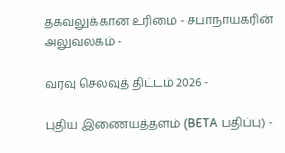தகவலுக்கான உரிமை - சபாநாயகரின் அலுவலகம் -

வரவு செலவுத் திட்டம் 2026 -

புதிய இணையத்தளம் (BETA பதிப்பு) -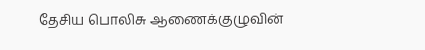தேசிய பொலிசு ஆணைக்குழுவின்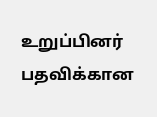உறுப்பினர் பதவிக்கான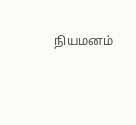நியமனம்